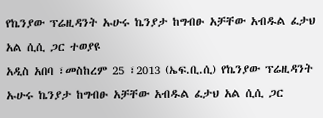የኬንያው ፕሬዚዳንት ኡሁሩ ኬንያታ ከግብፁ አቻቸው አብዱል ፈታህ አል ሲሲ ጋር ተወያዩ
አዲስ አበባ ፣መስከረም 25 ፣2013 (ኤፍ.ቢ.ሲ) የኬንያው ፕሬዚዳንት ኡሁሩ ኬንያታ ከግብፁ አቻቸው አብዱል ፈታህ አል ሲሲ ጋር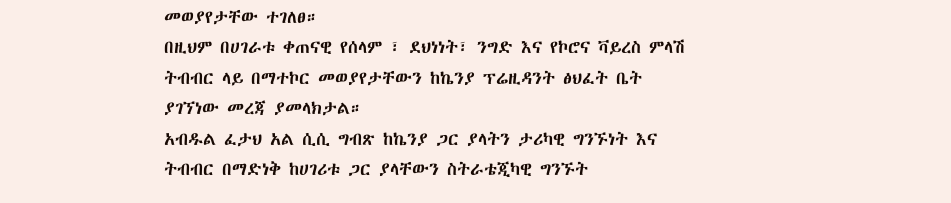መወያየታቸው ተገለፀ።
በዚህም በሀገራቱ ቀጠናዊ የሰላም ፣ ደህነነት፣ ንግድ እና የኮሮና ቫይረስ ምላሽ ትብብር ላይ በማተኮር መወያየታቸውን ከኬንያ ፕሬዚዳንት ፅህፈት ቤት ያገኘነው መረጃ ያመላክታል።
አብዱል ፈታህ አል ሲሲ ግብጽ ከኬንያ ጋር ያላትን ታሪካዊ ግንኙነት እና ትብብር በማድነቅ ከሀገሪቱ ጋር ያላቸውን ስትራቴጂካዊ ግንኙት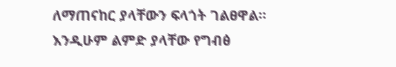ለማጠናከር ያላቸውን ፍላጎት ገልፀዋል።
እንዲሁም ልምድ ያላቸው የግብፅ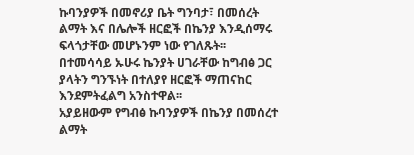ኩባንያዎች በመኖሪያ ቤት ግንባታ፣ በመሰረት ልማት እና በሌሎች ዘርፎች በኬንያ እንዲሰማሩ ፍላጎታቸው መሆኑንም ነው የገለጹት፡፡
በተመሳሳይ ኡሁሩ ኬንያት ሀገራቸው ከግብፅ ጋር ያላትን ግንኙነት በተለያየ ዘርፎች ማጠናከር እንደምትፈልግ አንስተዋል፡፡
አያይዘውም የግብፅ ኩባንያዎች በኬንያ በመሰረተ ልማት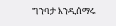ግንባታ እንዲሰማሩ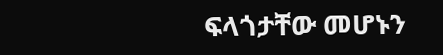ፍላጎታቸው መሆኑን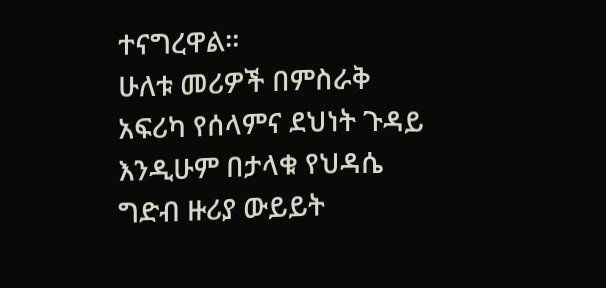ተናግረዋል፡፡
ሁለቱ መሪዎች በምስራቅ አፍሪካ የሰላምና ደህነት ጉዳይ እንዲሁም በታላቁ የህዳሴ ግድብ ዙሪያ ውይይት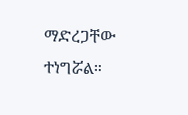ማድረጋቸው ተነግሯል።